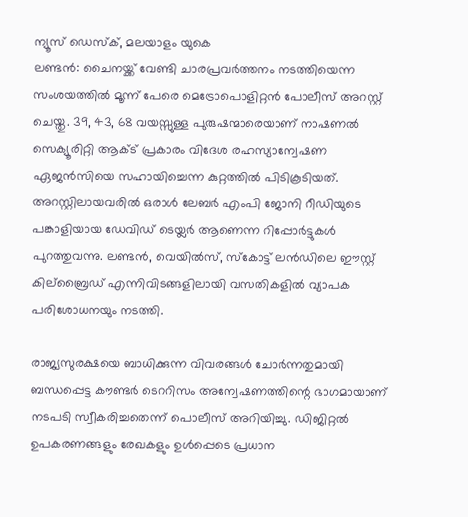ന്യൂസ് ഡെസ്ക്, മലയാളം യുകെ
ലണ്ടൻ: ചൈനയ്ക്ക് വേണ്ടി ചാരപ്രവർത്തനം നടത്തിയെന്ന സംശയത്തിൽ മൂന്ന് പേരെ മെട്രോപൊളിറ്റൻ പോലീസ് അറസ്റ്റ് ചെയ്തു. 39, 43, 68 വയസ്സുള്ള പുരുഷന്മാരെയാണ് നാഷണൽ സെക്യൂരിറ്റി ആക്ട് പ്രകാരം വിദേശ രഹസ്യാന്വേഷണ ഏജൻസിയെ സഹായിച്ചെന്ന കുറ്റത്തിൽ പിടികൂടിയത്. അറസ്റ്റിലായവരിൽ ഒരാൾ ലേബർ എംപി ജോനി റീഡിയുടെ പങ്കാളിയായ ഡേവിഡ് ടെയ്ലർ ആണെന്ന റിപ്പോർട്ടുകൾ പുറത്തുവന്നു. ലണ്ടൻ, വെയിൽസ്, സ്കോട്ട് ലൻഡിലെ ഈസ്റ്റ് കില്ബ്രൈഡ് എന്നിവിടങ്ങളിലായി വസതികളിൽ വ്യാപക പരിശോധനയും നടത്തി.

രാജ്യസുരക്ഷയെ ബാധിക്കുന്ന വിവരങ്ങൾ ചോർന്നതുമായി ബന്ധപ്പെട്ട കൗണ്ടർ ടെററിസം അന്വേഷണത്തിന്റെ ഭാഗമായാണ് നടപടി സ്വീകരിച്ചതെന്ന് പൊലീസ് അറിയിച്ചു. ഡിജിറ്റൽ ഉപകരണങ്ങളും രേഖകളും ഉൾപ്പെടെ പ്രധാന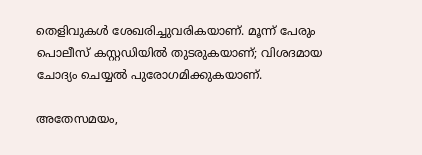തെളിവുകൾ ശേഖരിച്ചുവരികയാണ്. മൂന്ന് പേരും പൊലീസ് കസ്റ്റഡിയിൽ തുടരുകയാണ്; വിശദമായ ചോദ്യം ചെയ്യൽ പുരോഗമിക്കുകയാണ്.

അതേസമയം,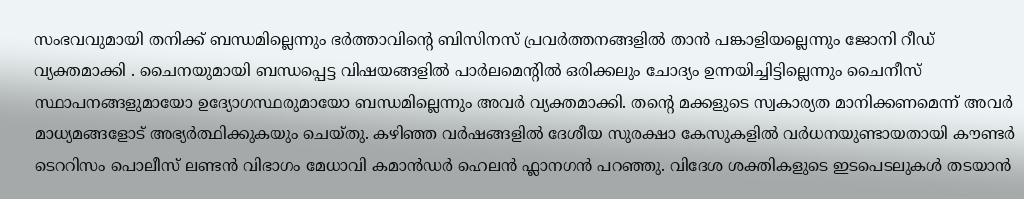സംഭവവുമായി തനിക്ക് ബന്ധമില്ലെന്നും ഭർത്താവിന്റെ ബിസിനസ് പ്രവർത്തനങ്ങളിൽ താൻ പങ്കാളിയല്ലെന്നും ജോനി റീഡ് വ്യക്തമാക്കി . ചൈനയുമായി ബന്ധപ്പെട്ട വിഷയങ്ങളിൽ പാർലമെന്റിൽ ഒരിക്കലും ചോദ്യം ഉന്നയിച്ചിട്ടില്ലെന്നും ചൈനീസ് സ്ഥാപനങ്ങളുമായോ ഉദ്യോഗസ്ഥരുമായോ ബന്ധമില്ലെന്നും അവർ വ്യക്തമാക്കി. തന്റെ മക്കളുടെ സ്വകാര്യത മാനിക്കണമെന്ന് അവർ മാധ്യമങ്ങളോട് അഭ്യർത്ഥിക്കുകയും ചെയ്തു. കഴിഞ്ഞ വർഷങ്ങളിൽ ദേശീയ സുരക്ഷാ കേസുകളിൽ വർധനയുണ്ടായതായി കൗണ്ടർ ടെററിസം പൊലീസ് ലണ്ടൻ വിഭാഗം മേധാവി കമാൻഡർ ഹെലൻ ഫ്ലാനഗൻ പറഞ്ഞു. വിദേശ ശക്തികളുടെ ഇടപെടലുകൾ തടയാൻ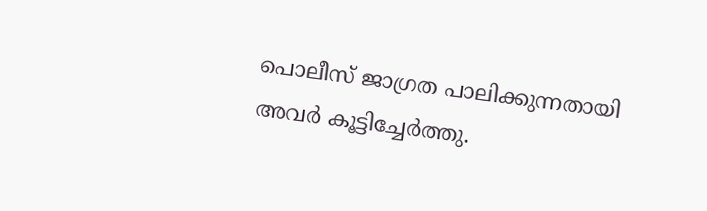പൊലീസ് ജാഗ്രത പാലിക്കുന്നതായി അവർ കൂട്ടിച്ചേർത്തു.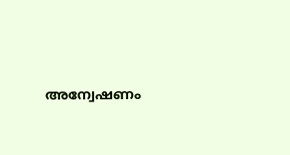അന്വേഷണം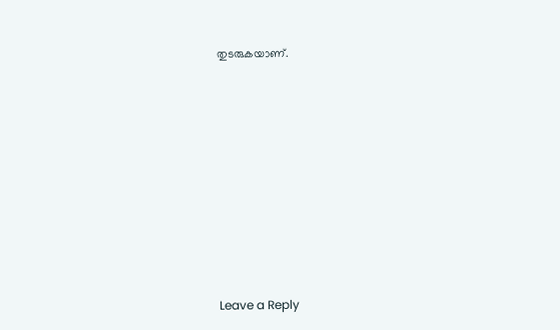തുടരുകയാണ്.











Leave a Reply